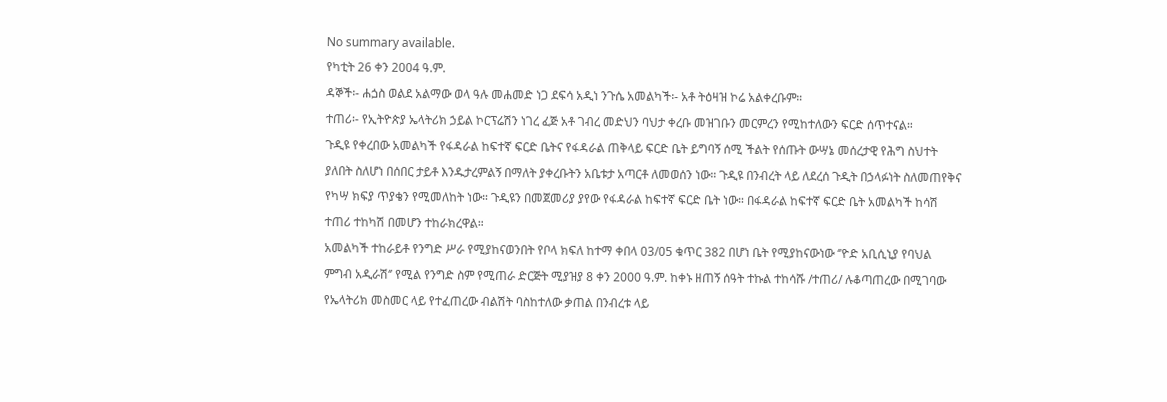No summary available.
የካቲት 26 ቀን 2004 ዓ.ም.
ዳኞች፡- ሐጏስ ወልደ አልማው ወላ ዓሉ መሐመድ ነጋ ደፍሳ አዲነ ንጉሴ አመልካች፡- አቶ ትዕዛዝ ኮሬ አልቀረቡም።
ተጠሪ፡- የኢትዮጵያ ኤላትሪክ ኃይል ኮርፕሬሽን ነገረ ፈጅ አቶ ገብረ መድህን ባህታ ቀረቡ መዝገቡን መርምረን የሚከተለውን ፍርድ ሰጥተናል።
ጉዲዩ የቀረበው አመልካች የፋዳራል ከፍተኛ ፍርድ ቤትና የፋዳራል ጠቅላይ ፍርድ ቤት ይግባኝ ሰሚ ችልት የሰጡት ውሣኔ መሰረታዊ የሕግ ስህተት ያለበት ስለሆነ በሰበር ታይቶ እንዱታረምልኝ በማለት ያቀረቡትን አቤቱታ አጣርቶ ለመወሰን ነው። ጉዲዩ በንብረት ላይ ለደረሰ ጉዲት በኃላፉነት ስለመጠየቅና የካሣ ክፍያ ጥያቄን የሚመለከት ነው። ጉዲዩን በመጀመሪያ ያየው የፋዳራል ከፍተኛ ፍርድ ቤት ነው። በፋዳራል ከፍተኛ ፍርድ ቤት አመልካች ከሳሽ ተጠሪ ተከካሽ በመሆን ተከራክረዋል።
አመልካች ተከራይቶ የንግድ ሥራ የሚያከናወንበት የቦላ ክፍለ ከተማ ቀበላ 03/05 ቁጥር 382 በሆነ ቤት የሚያከናውነው ‘’ዮድ አቢሲኒያ የባህል ምግብ አዲራሽ‘’ የሚል የንግድ ስም የሚጠራ ድርጅት ሚያዝያ 8 ቀን 2000 ዓ.ም. ከቀኑ ዘጠኝ ሰዓት ተኩል ተከሳሹ /ተጠሪ/ ሉቆጣጠረው በሚገባው የኤላትሪክ መስመር ላይ የተፈጠረው ብልሽት ባስከተለው ቃጠል በንብረቱ ላይ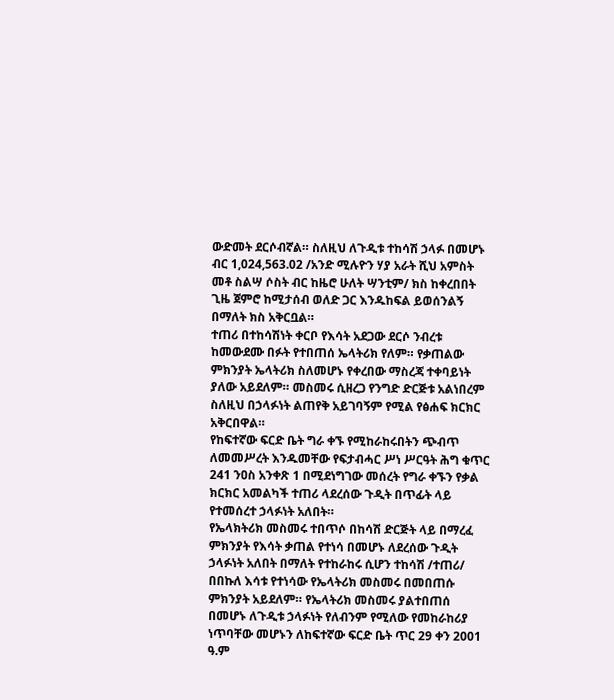ውድመት ደርሶብኛል። ስለዚህ ለጉዲቱ ተከሳሽ ኃላፉ በመሆኑ ብር 1,024,563.02 /አንድ ሚሉዮን ሃያ አራት ሺህ አምስት መቶ ስልሣ ሶስት ብር ከዜሮ ሁለት ሣንቲም/ ክስ ከቀረበበት ጊዜ ጀምሮ ከሚታሰብ ወለድ ጋር እንዱከፍል ይወሰንልኝ በማለት ክስ አቅርቧል።
ተጠሪ በተከሳሽነት ቀርቦ የእሳት አደጋው ደርሶ ንብረቱ ከመውደሙ በፉት የተበጠሰ ኤላትሪክ የለም። የቃጠልው ምክንያት ኤላትሪክ ስለመሆኑ የቀረበው ማስረጃ ተቀባይነት ያለው አይደለም። መስመሩ ሲዘረጋ የንግድ ድርጅቱ አልነበረም ስለዚህ በኃላፉነት ልጠየቅ አይገባኝም የሚል የፅሐፍ ክርክር አቅርበዋል።
የከፍተኛው ፍርድ ቤት ግራ ቀኙ የሚከራከሩበትን ጭብጥ ለመመሥረት እንዱመቸው የፍታብሓር ሥነ ሥርዓት ሕግ ቁጥር 241 ንዐስ አንቀጽ 1 በሚደነግገው መሰረት የግራ ቀኙን የቃል ክርክር አመልካች ተጠሪ ላደረሰው ጉዲት በጥፊት ላይ የተመሰረተ ኃላፉነት አለበት።
የኤላክትሪክ መስመሩ ተበጥሶ በከሳሽ ድርጅት ላይ በማረፈ ምክንያት የእሳት ቃጠል የተነሳ በመሆኑ ለደረሰው ጉዲት ኃላፉነት አለበት በማለት የተከራከሩ ሲሆን ተከሳሽ /ተጠሪ/ በበኩለ እሳቱ የተነሳው የኤላትሪክ መስመሩ በመበጠሱ ምክንያት አይደለም። የኤላትሪክ መስመሩ ያልተበጠሰ በመሆኑ ለጉዲቱ ኃላፉነት የለብንም የሚለው የመከራከሪያ ነጥባቸው መሆኑን ለከፍተኛው ፍርድ ቤት ጥር 29 ቀን 2001 ዓ.ም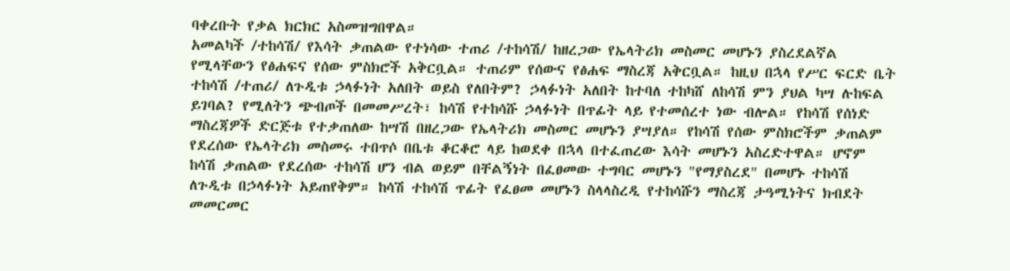ባቀረቡት የቃል ክርክር አስመዝግበዋል።
አመልካች /ተከሳሽ/ የእሳት ቃጠልው የተነሳው ተጠሪ /ተከሳሽ/ ከዘረጋው የኤላትሪክ መስመር መሆኑን ያስረደልኛል የሚላቸውን የፅሐፍና የሰው ምስክሮች አቅርቧል። ተጠሪም የሰውና የፅሐፍ ማስረጃ አቅርቧል። ከዚህ በኋላ የሥር ፍርድ ቤት ተከሳሽ /ተጠሪ/ ለጉዲቱ ኃላፉነት አለበት ወይስ የለበትም? ኃላፉነት አለበት ከተባለ ተከካሸ ለከሳሽ ምን ያህል ካሣ ሉከፍል ይገባል? የሚለትን ጭብጦች በመመሥረት፣ ከሳሽ የተከሳሹ ኃላፉነት በጥፊት ላይ የተመሰረተ ነው ብሎል። የከሳሽ የሰነድ ማስረጃዎች ድርጅቱ የተቃጠለው ከሣሽ በዘረጋው የኤላትሪክ መስመር መሆኑን ያሣያለ። የከሳሽ የሰው ምስክሮችም ቃጠልም የደረሰው የኤላትሪክ መስመሩ ተበጥሶ በቤቱ ቆርቆሮ ላይ ከወደቀ በኋላ በተፈጠረው እሳት መሆኑን አስረድተዋል። ሆኖም ከሳሽ ቃጠልው የደረሰው ተከሳሽ ሆን ብል ወይም በቸልኝነት በፈፀመው ተግባር መሆኑን "የማያስረደ" በመሆኑ ተከሳሽ ለጉዲቱ በኃላፉነት አይጠየቅም። ከሳሽ ተከሳሽ ጥፊት የፈፀመ መሆኑን ስላላስረዲ የተከሳሹን ማስረጃ ታዓሚነትና ክብደት መመርመር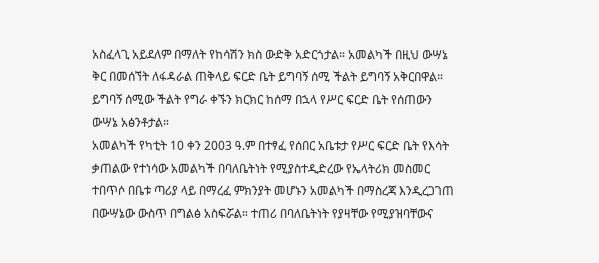አስፈላጊ አይደለም በማለት የከሳሽን ክስ ውድቅ አድርጎታል። አመልካች በዚህ ውሣኔ ቅር በመሰኘት ለፋዳራል ጠቅላይ ፍርድ ቤት ይግባኝ ሰሚ ችልት ይግባኝ አቅርበዋል። ይግባኝ ሰሚው ችልት የግራ ቀኙን ክርክር ከሰማ በኋላ የሥር ፍርድ ቤት የሰጠውን ውሣኔ አፅንቶታል።
አመልካች የካቲት 10 ቀን 2003 ዓ.ም በተፃፈ የሰበር አቤቱታ የሥር ፍርድ ቤት የእሳት ቃጠልው የተነሳው አመልካች በባለቤትነት የሚያስተዲድረው የኤላትሪክ መስመር ተበጥሶ በቤቱ ጣሪያ ላይ በማረፈ ምክንያት መሆኑን አመልካች በማስረጃ እንዲረጋገጠ በውሣኔው ውስጥ በግልፅ አስፍሯል። ተጠሪ በባለቤትነት የያዛቸው የሚያዝባቸውና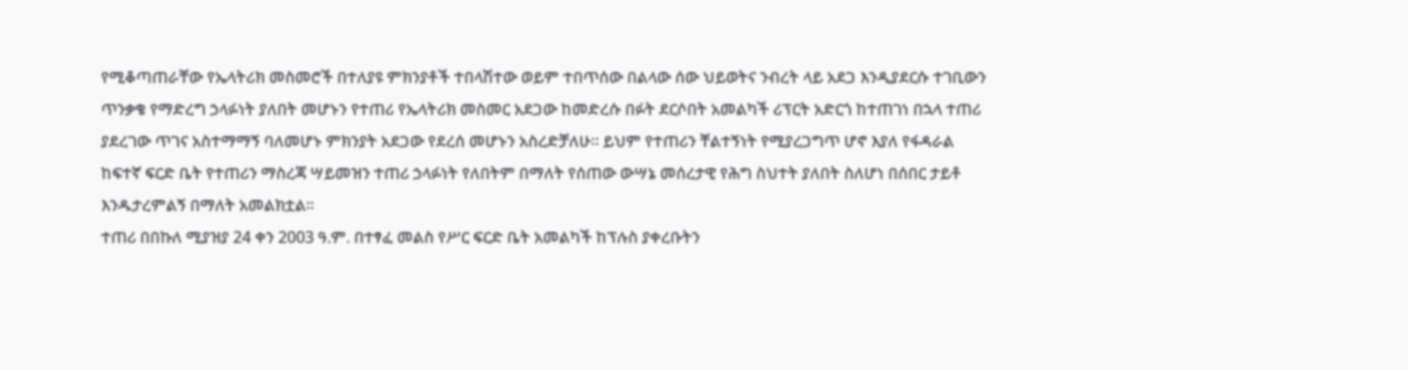የሚቆጣጠራቸው የኤላትሪክ መስመሮች በተለያዩ ምክንያቶች ተበላሽተው ወይም ተበጥሰው በልላው ሰው ህይወትና ንብረት ላይ አደጋ እንዲያደርሱ ተገቢውን ጥንቃቄ የማድረግ ኃላፉነት ያለበት መሆኑን የተጠሪ የኤላትሪክ መስመር አደጋው ከመድረሱ በፉት ደርሶበት አመልካች ሪፕርት አድርጎ ከተጠገነ በኋላ ተጠሪ ያደረገው ጥገና አስተማማኝ ባለመሆኑ ምክንያት አደጋው የደረሰ መሆኑን አስረድቻለሁ። ይህም የተጠሪን ቸልተኝነት የሚያረጋግጥ ሆኖ እያለ የፋዳራል ከፍተኛ ፍርድ ቤት የተጠሪን ማስረጃ ሣይመዝን ተጠሪ ኃላፉነት የለበትም በማለት የሰጠው ውሣኔ መሰረታዊ የሕግ ስህተት ያለበት ስለሆነ በሰበር ታይቶ እንዱታረምልኝ በማለት አመልክቷል።
ተጠሪ በበኩለ ሚያዝያ 24 ቀን 2003 ዓ.ም. በተፃፈ መልስ የሥር ፍርድ ቤት አመልካች ከፕሉስ ያቀረቡትን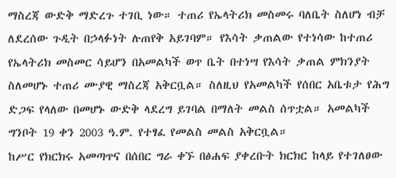ማስረጃ ውድቅ ማድረጉ ተገቢ ነው። ተጠሪ የኤላትሪክ መስመሩ ባለቤት ስለሆነ ብቻ ለደረሰው ጉዲት በኃላፉነት ሉጠየቅ አይገባም። የእሳት ቃጠልው የተነሳው ከተጠሪ የኤላትሪክ መስመር ሳይሆን በአመልካች ወጥ ቤት በተነሣ የእሳት ቃጠል ምክንያት ስለመሆኑ ተጠሪ ሙያዊ ማስረጃ አቅርቧል። ስለዚህ የአመልካች የሰበር አቤቱታ የሕግ ድጋፍ የላለው በመሆኑ ውድቅ ላደረግ ይገባል በማለት መልስ ሰጥቷል። አመልካች ግንቦት 19 ቀን 2003 ዓ.ም. የተፃፈ የመልስ መልስ አቅርቧል።
ከሥር የክርክሩ አመጣጥና በሰበር ግራ ቀኙ በፅሐፍ ያቀረቡት ክርክር ከላይ የተገለፀው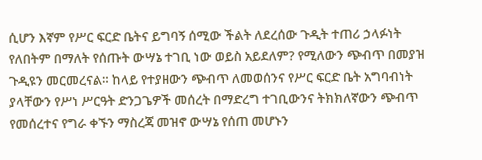ሲሆን እኛም የሥር ፍርድ ቤትና ይግባኝ ሰሚው ችልት ለደረሰው ጉዲት ተጠሪ ኃላፉነት የለበትም በማለት የሰጡት ውሣኔ ተገቢ ነው ወይስ አይደለም? የሚለውን ጭብጥ በመያዝ ጉዲዩን መርመረናል። ከላይ የተያዘውን ጭብጥ ለመወሰንና የሥር ፍርድ ቤት አግባብነት ያላቸውን የሥነ ሥርዓት ድንጋጌዎች መሰረት በማድረግ ተገቢውንና ትክክለኛውን ጭብጥ የመሰረተና የግራ ቀኙን ማስረጃ መዝኖ ውሣኔ የሰጠ መሆኑን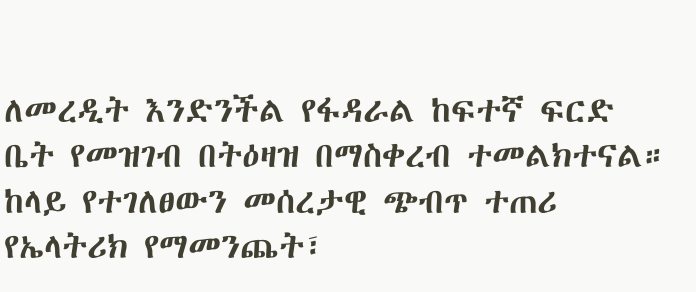ለመረዲት እንድንችል የፋዳራል ከፍተኛ ፍርድ ቤት የመዝገብ በትዕዛዝ በማስቀረብ ተመልክተናል።
ከላይ የተገለፀውን መሰረታዊ ጭብጥ ተጠሪ የኤላትሪክ የማመንጨት፣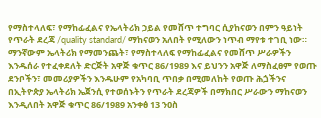የማስተላለፍ፣ የማከፊፈልና የኤላትሪክ ኃይል የመሸጥ ተግባር ሲያከናወን በምን ዓይነት የጥራት ደረጃ /quality standard/ ማከናወን አለበት የሚለውን ነጥብ ማየቱ ተገቢ ነው። ማንኛውም ኤላትሪክ የማመንጨት፣ የማስተላለፍ የማከፊፈልና የመሸጥ ሥራዎችን እንዱሰራ የተፈቀደለት ድርጅት አዋጅ ቁጥር 86/1989 እና ይህንን አዋጅ ለማስፈፀም የወጡ ደንቦችን፣ መመሪያዎችን እንዱሁም የአካባቢ ጥበቃ በሚመለከት የወጡ ሕጏችንና በኢትዮጵያ ኤላትሪክ ኤጀንሲ የተወሰኑትን የጥራት ደረጃዎች በማክበር ሥራውን ማከናወን እንዲለበት አዋጅ ቁጥር 86/1989 አንቀፅ 13 ንዐስ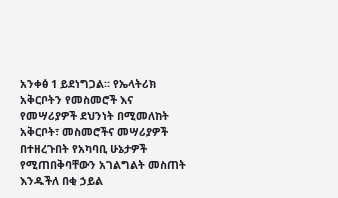አንቀፅ 1 ይደነግጋል። የኤላትሪክ አቅርቦትን የመስመሮች እና የመሣሪያዎች ደህንነት በሚመለከት አቅርቦት፣ መስመሮችና መሣሪያዎች በተዘረጉበት የአካባቢ ሁኔታዎች የሚጠበቅባቸውን አገልግልት መስጠት እንዱችለ በቂ ኃይል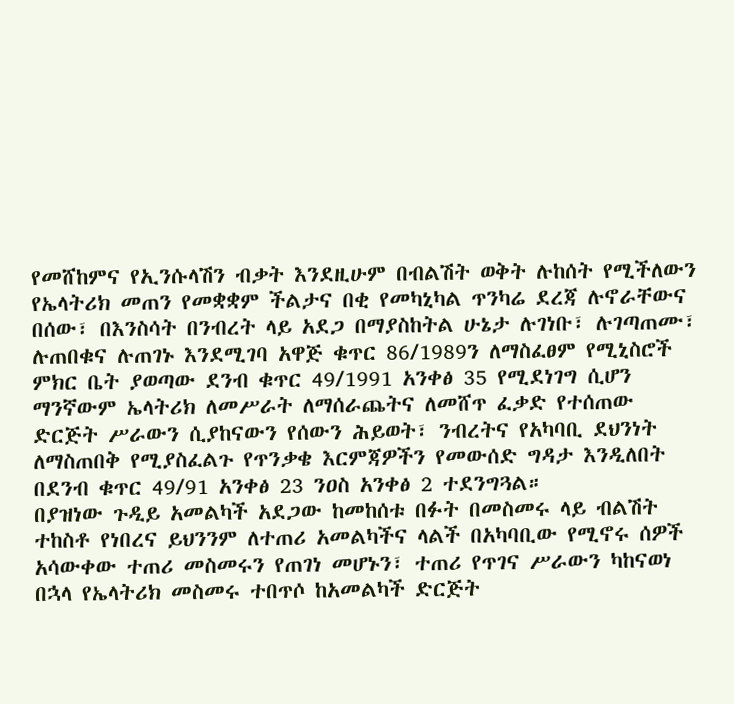የመሸከምና የኢንሱላሽን ብቃት እንደዚሁም በብልሽት ወቅት ሉከሰት የሚችለውን የኤላትሪክ መጠን የመቋቋም ችልታና በቂ የመካኒካል ጥንካሬ ደረጃ ሉኖራቸውና በሰው፣ በእንስሳት በንብረት ላይ አደጋ በማያስከትል ሁኔታ ሉገነቡ፣ ሉገጣጠሙ፣ ሉጠበቁና ሉጠገኑ እንደሚገባ አዋጅ ቁጥር 86/1989ን ለማስፈፀም የሚኒስሮች ምክር ቤት ያወጣው ደንብ ቁጥር 49/1991 አንቀፅ 35 የሚደነገግ ሲሆን ማንኛውም ኤላትሪክ ለመሥራት ለማሰራጨትና ለመሸጥ ፈቃድ የተሰጠው ድርጅት ሥራውን ሲያከናውን የሰውን ሕይወት፣ ንብረትና የአካባቢ ደህንነት ለማስጠበቅ የሚያስፈልጉ የጥንቃቄ እርምጃዎችን የመውሰድ ግዳታ እንዲለበት በደንብ ቁጥር 49/91 አንቀፅ 23 ንዐስ አንቀፅ 2 ተደንግጓል።
በያዝነው ጉዲይ አመልካች አደጋው ከመከሰቱ በፉት በመስመሩ ላይ ብልሽት ተከስቶ የነበረና ይህንንም ለተጠሪ አመልካችና ላልች በአካባቢው የሚኖሩ ሰዎች አሳውቀው ተጠሪ መስመሩን የጠገነ መሆኑን፣ ተጠሪ የጥገና ሥራውን ካከናወነ በኋላ የኤላትሪክ መስመሩ ተበጥሶ ከአመልካች ድርጅት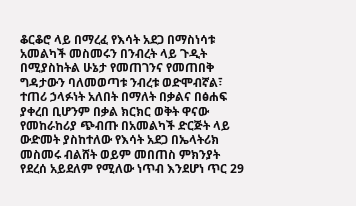ቆርቆሮ ላይ በማረፈ የእሳት አደጋ በማስነሳቱ አመልካች መስመሩን በንብረት ላይ ጉዲት በሚያስከትል ሁኔታ የመጠገንና የመጠበቅ ግዳታውን ባለመወጣቱ ንብረቱ ወድሞብኛል፣ ተጠሪ ኃላፉነት አለበት በማለት በቃልና በፅሐፍ ያቀረበ ቢሆንም በቃል ክርክር ወቅት ዋናው የመከራከሪያ ጭብጡ በአመልካች ድርጅት ላይ ውድመት ያስከተለው የእሳት አደጋ በኤላትሪክ መስመሩ ብልሸት ወይም መበጠስ ምክንያት የደረሰ አይደለም የሚለው ነጥብ እንደሆነ ጥር 29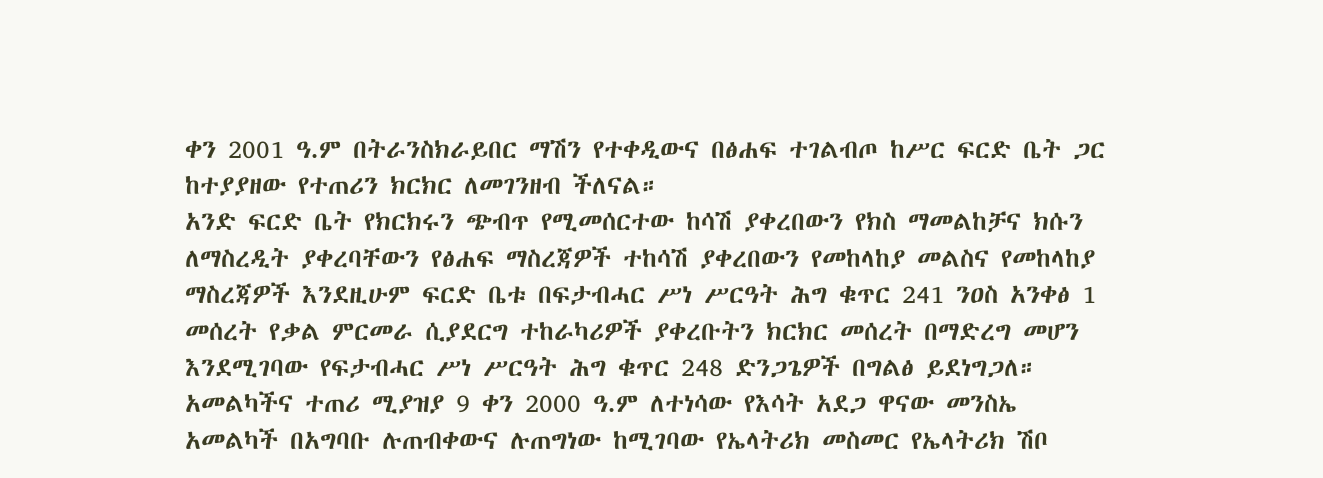ቀን 2001 ዓ.ም በትራንስክራይበር ማሽን የተቀዲውና በፅሐፍ ተገልብጦ ከሥር ፍርድ ቤት ጋር ከተያያዘው የተጠሪን ክርክር ለመገንዘብ ችለናል።
አንድ ፍርድ ቤት የክርክሩን ጭብጥ የሚመሰርተው ከሳሽ ያቀረበውን የክስ ማመልከቻና ክሱን ለማስረዲት ያቀረባቸውን የፅሐፍ ማስረጃዎች ተከሳሽ ያቀረበውን የመከላከያ መልስና የመከላከያ ማስረጃዎች እንደዚሁም ፍርድ ቤቱ በፍታብሓር ሥነ ሥርዓት ሕግ ቁጥር 241 ንዐስ አንቀፅ 1 መሰረት የቃል ምርመራ ሲያደርግ ተከራካሪዎች ያቀረቡትን ክርክር መሰረት በማድረግ መሆን እንደሚገባው የፍታብሓር ሥነ ሥርዓት ሕግ ቁጥር 248 ድንጋጌዎች በግልፅ ይደነግጋለ። አመልካችና ተጠሪ ሚያዝያ 9 ቀን 2000 ዓ.ም ለተነሳው የእሳት አደጋ ዋናው መንስኤ አመልካች በአግባቡ ሉጠብቀውና ሉጠግነው ከሚገባው የኤላትሪክ መስመር የኤላትሪክ ሽቦ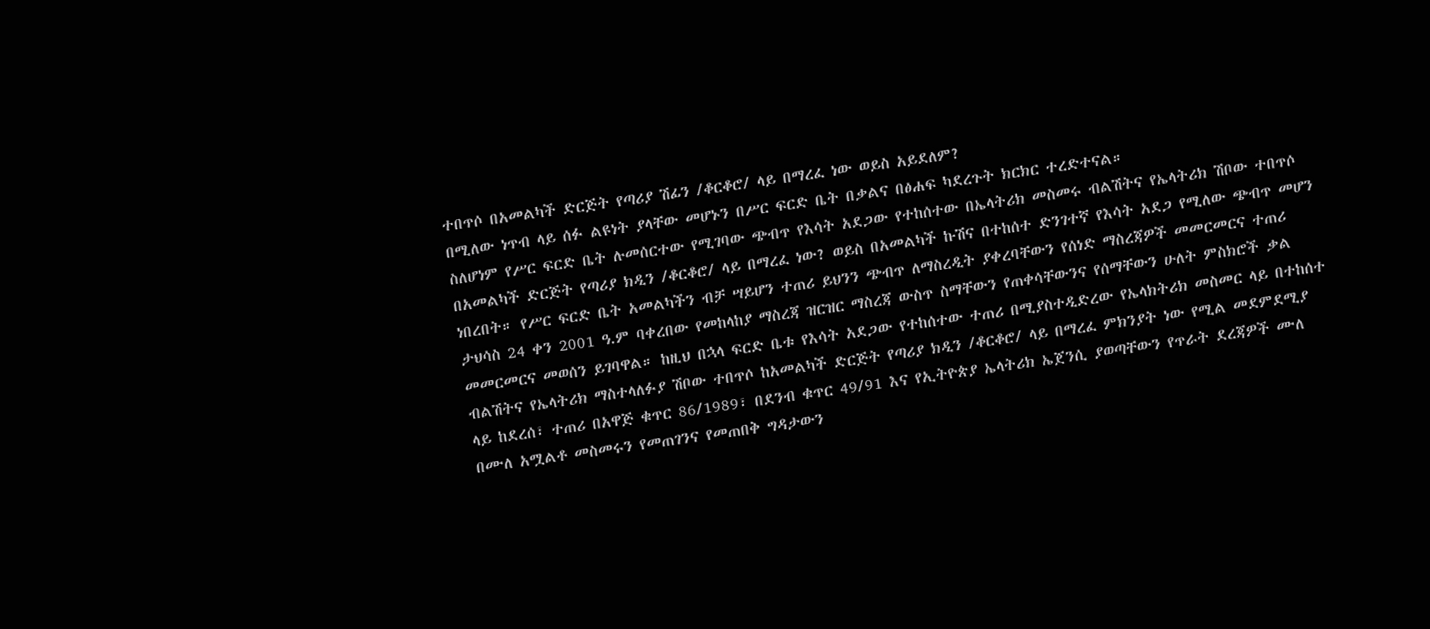ተበጥሶ በአመልካች ድርጅት የጣሪያ ሽፊን /ቆርቆሮ/ ላይ በማረፈ ነው ወይስ አይደለም?
በሚለው ነጥብ ላይ ሰፉ ልዩነት ያላቸው መሆኑን በሥር ፍርድ ቤት በቃልና በፅሐፍ ካደረጉት ክርክር ተረድተናል።
ስለሆነም የሥር ፍርድ ቤት ሉመሰርተው የሚገባው ጭብጥ የእሳት አደጋው የተከሰተው በኤላትሪክ መስመሩ ብልሽትና የኤላትሪክ ሽቦው ተበጥሶ በአመልካች ድርጅት የጣሪያ ክዲን /ቆርቆሮ/ ላይ በማረፈ ነው? ወይስ በአመልካች ኩሽና በተከሰተ ድንገተኛ የእሳት አደጋ የሚለው ጭብጥ መሆን ነበረበት። የሥር ፍርድ ቤት አመልካችን ብቻ ሣይሆን ተጠሪ ይህንን ጭብጥ ለማስረዲት ያቀረባቸውን የሰነድ ማስረጃዎች መመርመርና ተጠሪ ታህሳስ 24 ቀን 2001 ዓ.ም ባቀረበው የመከላከያ ማስረጃ ዝርዝር ማስረጃ ውስጥ ስማቸውን የጠቀሳቸውንና የሰማቸውን ሁለት ምስክሮች ቃል መመርመርና መወሰን ይገባዋል። ከዚህ በኋላ ፍርድ ቤቱ የእሳት አደጋው የተከሰተው ተጠሪ በሚያስተዲድረው የኤላክትሪክ መስመር ላይ በተከሰተ ብልሽትና የኤላትሪክ ማስተላለፉያ ሽቦው ተበጥሶ ከአመልካች ድርጅት የጣሪያ ክዲን /ቆርቆሮ/ ላይ በማረፈ ምክንያት ነው የሚል መደምደሚያ ላይ ከደረሰ፣ ተጠሪ በአዋጅ ቁጥር 86/1989፣ በደንብ ቁጥር 49/91 እና የኢትዮጵያ ኤላትሪክ ኤጀንሲ ያወጣቸውን የጥራት ደረጃዎች ሙለ በሙለ አሟልቶ መስመሩን የመጠገንና የመጠበቅ ግዳታውን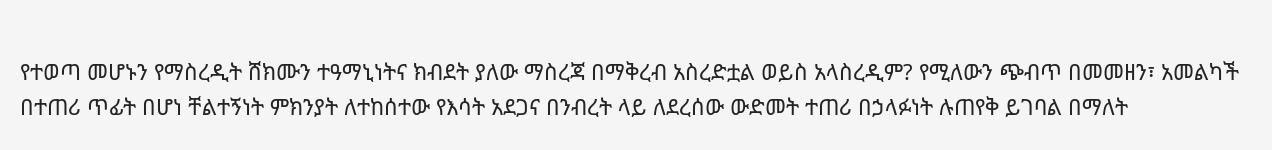የተወጣ መሆኑን የማስረዲት ሸክሙን ተዓማኒነትና ክብደት ያለው ማስረጃ በማቅረብ አስረድቷል ወይስ አላስረዲም? የሚለውን ጭብጥ በመመዘን፣ አመልካች በተጠሪ ጥፊት በሆነ ቸልተኝነት ምክንያት ለተከሰተው የእሳት አደጋና በንብረት ላይ ለደረሰው ውድመት ተጠሪ በኃላፉነት ሉጠየቅ ይገባል በማለት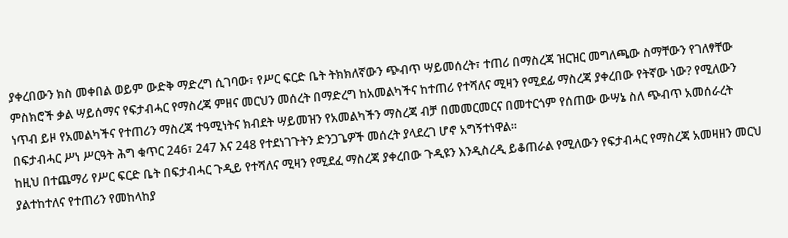ያቀረበውን ክስ መቀበል ወይም ውድቅ ማድረግ ሲገባው፣ የሥር ፍርድ ቤት ትክክለኛውን ጭብጥ ሣይመሰረት፣ ተጠሪ በማስረጃ ዝርዝር መግለጫው ስማቸውን የገለፃቸው ምስክሮች ቃል ሣይሰማና የፍታብሓር የማስረጃ ምዘና መርህን መሰረት በማድረግ ከአመልካችና ከተጠሪ የተሻለና ሚዛን የሚደፊ ማስረጃ ያቀረበው የትኛው ነው? የሚለውን ነጥብ ይዞ የአመልካችና የተጠሪን ማስረጃ ተዓሚነትና ክብደት ሣይመዝን የአመልካችን ማስረጃ ብቻ በመመርመርና በመተርጎም የሰጠው ውሣኔ ስለ ጭብጥ አመሰራረት በፍታብሓር ሥነ ሥርዓት ሕግ ቁጥር 246፣ 247 እና 248 የተደነገጉትን ድንጋጌዎች መሰረት ያላደረገ ሆኖ አግኝተነዋል።
ከዚህ በተጨማሪ የሥር ፍርድ ቤት በፍታብሓር ጉዲይ የተሻለና ሚዛን የሚደፈ ማስረጃ ያቀረበው ጉዲዩን እንዲስረዲ ይቆጠራል የሚለውን የፍታብሓር የማስረጃ አመዛዘን መርህ ያልተከተለና የተጠሪን የመከላከያ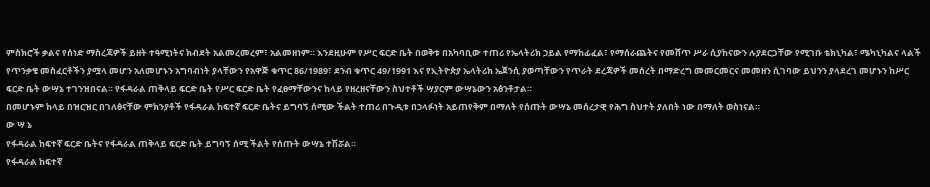ምስክሮች ቃልና የሰነድ ማስረጃዎች ይዘት ተዓሚነትና ክብደት አልመረመረም፣ አልመዘነም። እንደዚሁም የሥር ፍርድ ቤት በወቅቱ በአካባቢው ተጠሪ የኤላትሪክ ኃይል የማከፊፈል፣ የማሰራጨትና የመሸጥ ሥራ ሲያከናውን ሉያደርጋቸው የሚገቡ ቴክኒካል፣ ሜካኒካልና ላልች የጥንቃቄ መስፈርቶችን ያሟላ መሆን አለመሆኑን አግባብነት ያላቸውን የአዋጅ ቁጥር 86/1989፣ ደንብ ቁጥር 49/1991 እና የኢትዮጵያ ኤላትሪክ ኤጀንሲ ያወጣቸውን የጥራት ደረጃዎች መሰረት በማድረግ መመርመርና መመዘን ሲገባው ይህንን ያላደረገ መሆኑን ከሥር ፍርድ ቤት ውሣኔ ተገንዝበናል። የፋዳራል ጠቅላይ ፍርድ ቤት የሥር ፍርድ ቤት የፈፀማቸውንና ከላይ የዘረዘናቸውን ስህተቶች ሣያርም ውሣኔውን አፅንቶታል።
በመሆኑም ከላይ በዝርዝር በገለፅናቸው ምክንያቶች የፋዳራል ከፍተኛ ፍርድ ቤትና ይግባኝ ሰሚው ችልት ተጠሪ በጉዲቱ በኃላፉነት አይጠየቅም በማለት የሰጡት ውሣኔ መሰረታዊ የሕግ ስህተት ያለበት ነው በማለት ወስነናል።
ው ሣ ኔ
የፋዳራል ከፍተኛ ፍርድ ቤትና የፋዳራል ጠቅላይ ፍርድ ቤት ይግባኝ ሰሚ ችልት የሰጡት ውሣኔ ተሽሯል።
የፋዳራል ከፍተኛ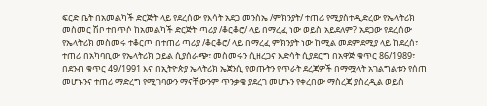ፍርድ ቤት በአመልካች ድርጅት ላይ የደረሰው የእሳት አደጋ መንስኤ /ምክንያት/ ተጠሪ የሚያስተዲድረው የኤላትሪክ መስመር ሽቦ ተበጥሶ ከአመልካች ድርጅት ጣሪያ /ቆርቆሮ/ ላይ በማረፈ ነው ወይስ አይደለም? አደጋው የደረሰው የኤላትሪክ መስመሩ ተቆርጦ በተጠሪ ጣሪያ /ቆርቆሮ/ ላይ በማረፈ ምክንያት ነው ከሚል መደምደሚያ ላይ ከደረሰ፣ ተጠሪ በአካባቢው የኤላትሪክ ኃይል ሲያሰራጭ፣ መስመሩን ሲዘረጋና እድሳት ሲያደርግ በአዋጅ ቁጥር 86/1989፣ በደንብ ቁጥር 49/1991 እና በኢትዮጵያ ኤላትሪክ ኤጀንሲ የወጡትን የጥራት ደረጃዎች በማሟላት አገልግልቱን የሰጠ መሆኑንና ተጠሪ ማድረግ የሚገባውን ማናቸውንም ጥንቃቄ ያደረገ መሆኑን የቀረበው ማስረጃ ያስረዲል ወይስ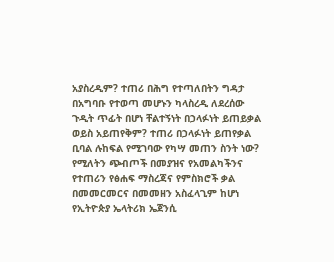አያስረዲም? ተጠሪ በሕግ የተጣለበትን ግዳታ በአግባቡ የተወጣ መሆኑን ካላስረዲ ለደረሰው ጉዲት ጥፊት በሆነ ቸልተኝነት በኃላፉነት ይጠይቃል ወይስ አይጠየቅም? ተጠሪ በኃላፉነት ይጠየቃል ቢባል ሉከፍል የሚገባው የካሣ መጠን ስንት ነው? የሚለትን ጭብጦች በመያዝና የአመልካችንና የተጠሪን የፅሐፍ ማስረጃና የምስክሮች ቃል በመመርመርና በመመዘን አስፈላጊም ከሆነ የኢትዮጵያ ኤላትሪክ ኤጀንሲ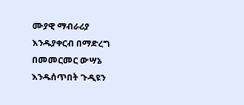ሙያዊ ማብራሪያ እንዱያቀርብ በማድረግ በመመርመር ውሣኔ እንዱሰጥበት ጉዲዩን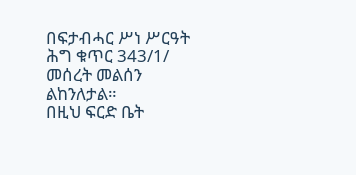በፍታብሓር ሥነ ሥርዓት ሕግ ቁጥር 343/1/ መሰረት መልሰን ልከንለታል።
በዚህ ፍርድ ቤት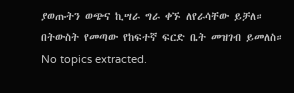ያወጡትን ወጭና ኪሣራ ግራ ቀኙ ለየራሳቸው ይቻለ።
በትውስት የመጣው የከፍተኛ ፍርድ ቤት መዝገብ ይመለስ።
No topics extracted.